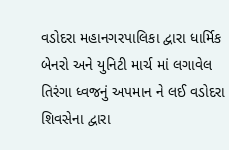વડોદરા મહાનગરપાલિકા દ્વારા ધાર્મિક બેનરો અને યુનિટી માર્ચ માં લગાવેલ તિરંગા ધ્વજનું અપમાન ને લઈ વડોદરા શિવસેના દ્વારા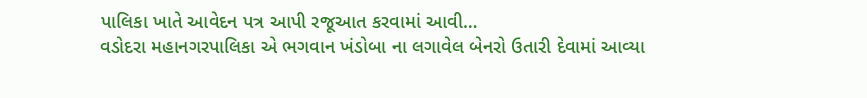પાલિકા ખાતે આવેદન પત્ર આપી રજૂઆત કરવામાં આવી…
વડોદરા મહાનગરપાલિકા એ ભગવાન ખંડોબા ના લગાવેલ બેનરો ઉતારી દેવામાં આવ્યા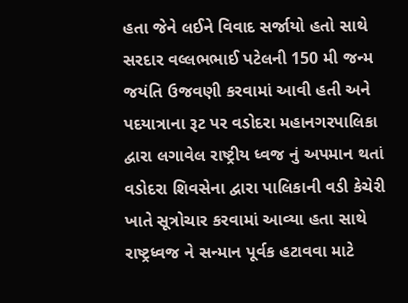હતા જેને લઈને વિવાદ સર્જાયો હતો સાથે સરદાર વલ્લભભાઈ પટેલની 150 મી જન્મ જયંતિ ઉજવણી કરવામાં આવી હતી અને પદયાત્રાના રૂટ પર વડોદરા મહાનગરપાલિકા દ્વારા લગાવેલ રાષ્ટ્રીય ધ્વજ નું અપમાન થતાં વડોદરા શિવસેના દ્વારા પાલિકાની વડી કેચેરી ખાતે સૂત્રોચાર કરવામાં આવ્યા હતા સાથે રાષ્ટ્રધ્વજ ને સન્માન પૂર્વક હટાવવા માટે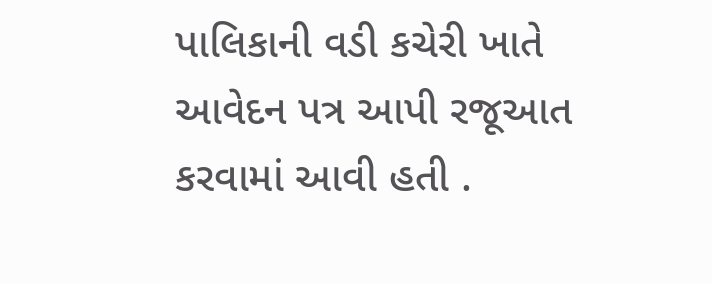પાલિકાની વડી કચેરી ખાતે આવેદન પત્ર આપી રજૂઆત કરવામાં આવી હતી .